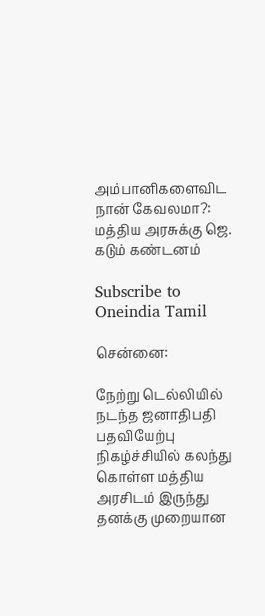அம்பானிகளைவிட நான் கேவலமா?: மத்திய அரசுக்கு ஜெ. கடும் கண்டனம்

Subscribe to Oneindia Tamil

சென்னை:

நேற்று டெல்லியில் நடந்த ஜனாதிபதி பதவியேற்பு நிகழ்ச்சியில் கலந்து கொள்ள மத்திய அரசிடம் இருந்து தனக்கு முறையான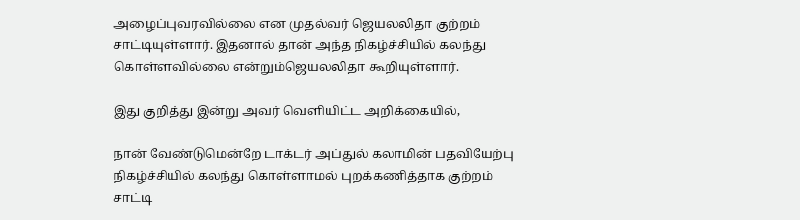அழைப்புவரவில்லை என முதல்வர் ஜெயலலிதா குற்றம் சாட்டியுள்ளார். இதனால் தான் அந்த நிகழ்ச்சியில் கலந்து கொள்ளவில்லை என்றும்ஜெயலலிதா கூறியுள்ளார்.

இது குறித்து இன்று அவர் வெளியிட்ட அறிக்கையில்,

நான் வேண்டுமென்றே டாக்டர் அப்துல் கலாமின் பதவியேற்பு நிகழ்ச்சியில் கலந்து கொள்ளாமல் புறக்கணித்தாக குற்றம் சாட்டி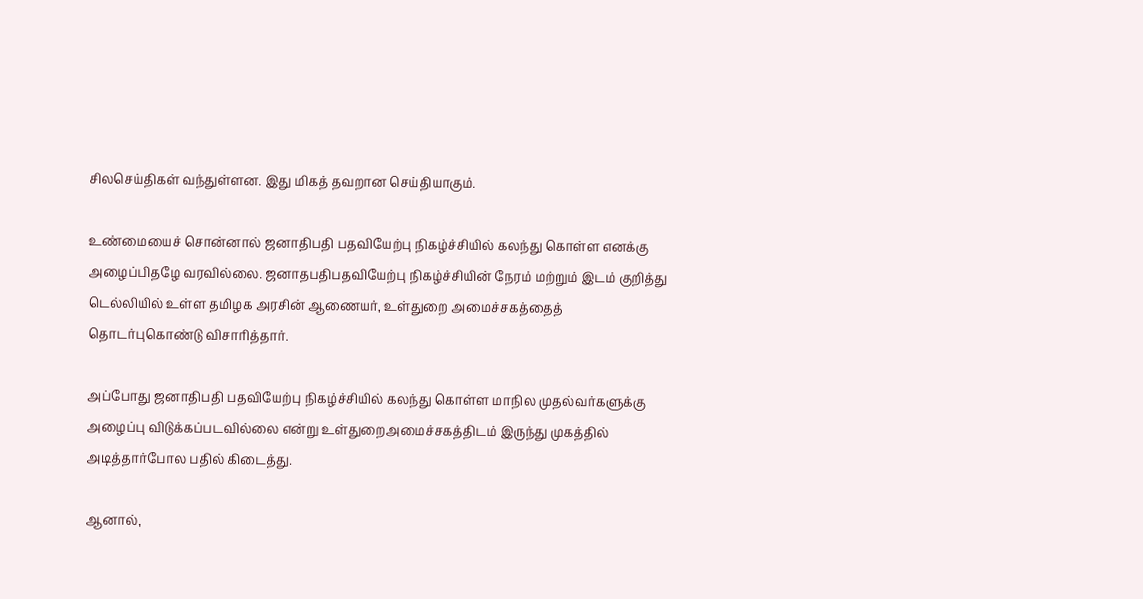சிலசெய்திகள் வந்துள்ளன. இது மிகத் தவறான செய்தியாகும்.

உண்மையைச் சொன்னால் ஜனாதிபதி பதவியேற்பு நிகழ்ச்சியில் கலந்து கொள்ள எனக்கு அழைப்பிதழே வரவில்லை. ஜனாதபதிபதவியேற்பு நிகழ்ச்சியின் நேரம் மற்றும் இடம் குறித்து டெல்லியில் உள்ள தமிழக அரசின் ஆணையர், உள்துறை அமைச்சகத்தைத் தொடர்புகொண்டு விசாரித்தார்.

அப்போது ஜனாதிபதி பதவியேற்பு நிகழ்ச்சியில் கலந்து கொள்ள மாநில முதல்வர்களுக்கு அழைப்பு விடுக்கப்படவில்லை என்று உள்துறைஅமைச்சகத்திடம் இருந்து முகத்தில் அடித்தார்போல பதில் கிடைத்து.

ஆனால்,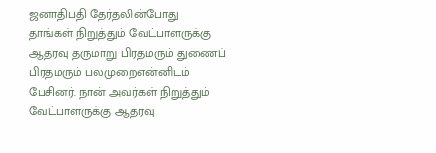ஜனாதிபதி தேர்தலின்போது தாங்கள் நிறுத்தும் வேட்பாளருக்கு ஆதரவு தருமாறு பிரதமரும் துணைப் பிரதமரும் பலமுறைஎன்னிடம் பேசினர். நான் அவர்கள் நிறுத்தும் வேட்பாளருக்கு ஆதரவு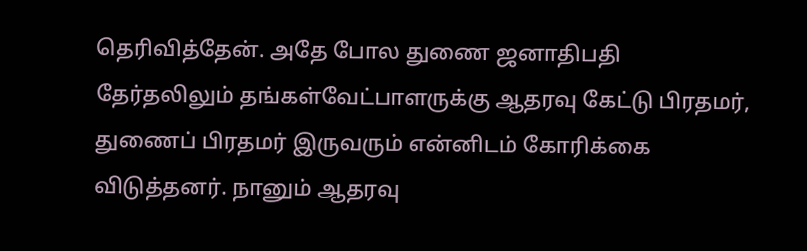தெரிவித்தேன். அதே போல துணை ஜனாதிபதி தேர்தலிலும் தங்கள்வேட்பாளருக்கு ஆதரவு கேட்டு பிரதமர், துணைப் பிரதமர் இருவரும் என்னிடம் கோரிக்கை விடுத்தனர். நானும் ஆதரவு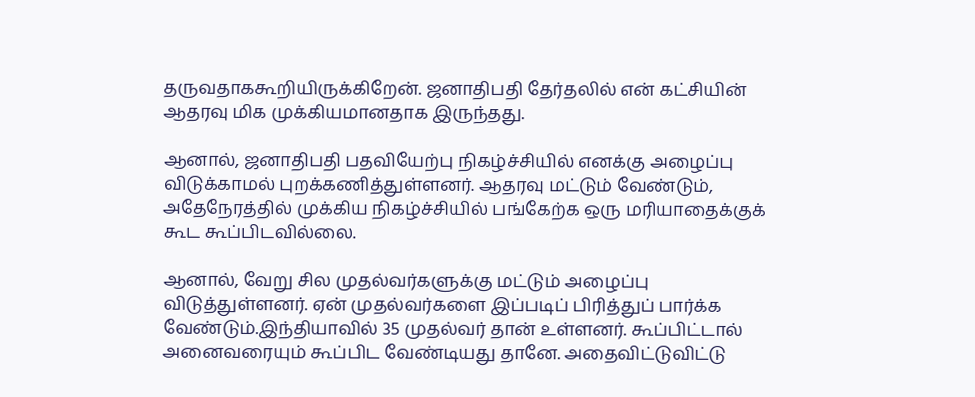தருவதாககூறியிருக்கிறேன். ஜனாதிபதி தேர்தலில் என் கட்சியின் ஆதரவு மிக முக்கியமானதாக இருந்தது.

ஆனால், ஜனாதிபதி பதவியேற்பு நிகழ்ச்சியில் எனக்கு அழைப்பு விடுக்காமல் புறக்கணித்துள்ளனர். ஆதரவு மட்டும் வேண்டும், அதேநேரத்தில் முக்கிய நிகழ்ச்சியில் பங்கேற்க ஒரு மரியாதைக்குக் கூட கூப்பிடவில்லை.

ஆனால், வேறு சில முதல்வர்களுக்கு மட்டும் அழைப்பு விடுத்துள்ளனர். ஏன் முதல்வர்களை இப்படிப் பிரித்துப் பார்க்க வேண்டும்.இந்தியாவில் 35 முதல்வர் தான் உள்ளனர். கூப்பிட்டால் அனைவரையும் கூப்பிட வேண்டியது தானே. அதைவிட்டுவிட்டு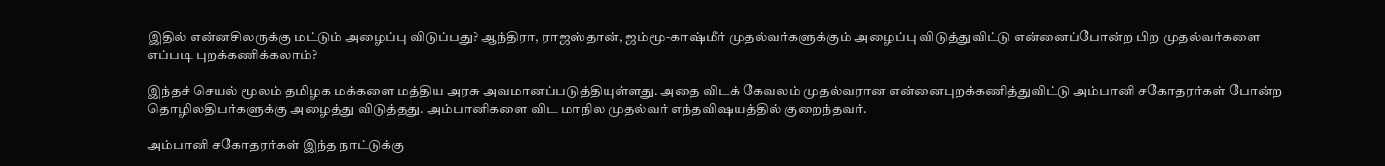இதில் என்னசிலருக்கு மட்டும் அழைப்பு விடுப்பது? ஆந்திரா, ராஜஸ்தான், ஜம்மூ-காஷ்மீர் முதல்வர்களுக்கும் அழைப்பு விடுத்துவிட்டு என்னைப்போன்ற பிற முதல்வர்களை எப்படி புறக்கணிக்கலாம்?

இந்தச் செயல் மூலம் தமிழக மக்களை மத்திய அரசு அவமானப்படுத்தியுள்ளது. அதை விடக் கேவலம் முதல்வரான என்னைபுறக்கணித்துவிட்டு அம்பானி சகோதரர்கள் போன்ற தொழிலதிபர்களுக்கு அழைத்து விடுத்தது. அம்பானிகளை விட மாநில முதல்வர் எந்தவிஷயத்தில் குறைந்தவர்.

அம்பானி சகோதரர்கள் இந்த நாட்டுக்கு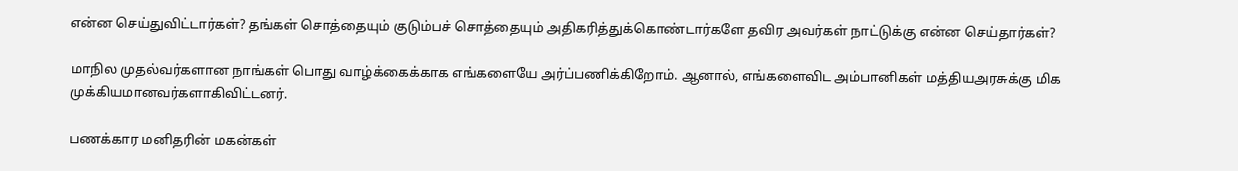என்ன செய்துவிட்டார்கள்? தங்கள் சொத்தையும் குடும்பச் சொத்தையும் அதிகரித்துக்கொண்டார்களே தவிர அவர்கள் நாட்டுக்கு என்ன செய்தார்கள்?

மாநில முதல்வர்களான நாங்கள் பொது வாழ்க்கைக்காக எங்களையே அர்ப்பணிக்கிறோம். ஆனால், எங்களைவிட அம்பானிகள் மத்தியஅரசுக்கு மிக முக்கியமானவர்களாகிவிட்டனர்.

பணக்கார மனிதரின் மகன்கள்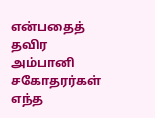என்பதைத் தவிர அம்பானி சகோதரர்கள் எந்த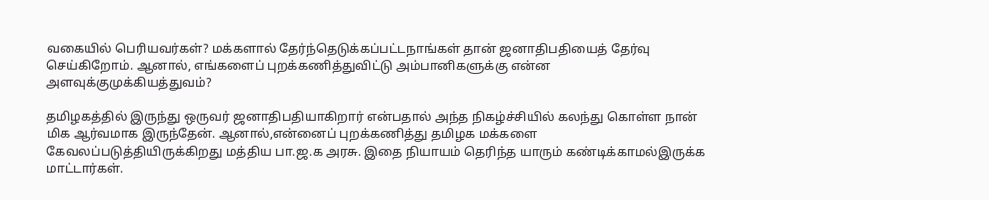வகையில் பெரியவர்கள்? மக்களால் தேர்ந்தெடுக்கப்பட்டநாங்கள் தான் ஜனாதிபதியைத் தேர்வு செய்கிறோம். ஆனால், எங்களைப் புறக்கணித்துவிட்டு அம்பானிகளுக்கு என்ன அளவுக்குமுக்கியத்துவம்?

தமிழகத்தில் இருந்து ஒருவர் ஜனாதிபதியாகிறார் என்பதால் அந்த நிகழ்ச்சியில் கலந்து கொள்ள நான் மிக ஆர்வமாக இருந்தேன். ஆனால்,என்னைப் புறக்கணித்து தமிழக மக்களை கேவலப்படுத்தியிருக்கிறது மத்திய பா.ஜ.க அரசு. இதை நியாயம் தெரிந்த யாரும் கண்டிக்காமல்இருக்க மாட்டார்கள்.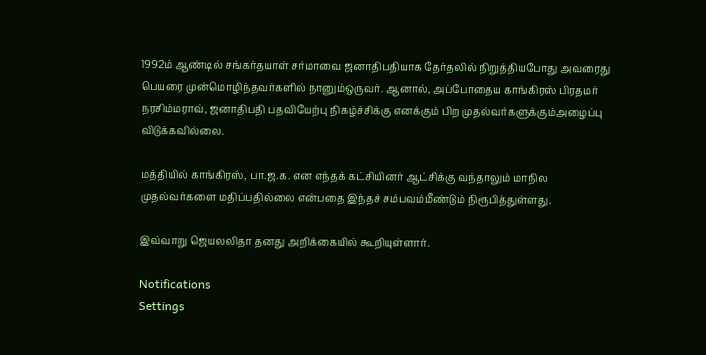1992ம் ஆண்டில் சங்கர்தயாள் சர்மாவை ஜனாதிபதியாக தேர்தலில் நிறுத்தியபோது அவரைது பெயரை முன்மொழிந்தவர்களில் நானும்ஒருவர். ஆனால், அப்போதைய காங்கிரஸ் பிரதமர் நரசிம்மராவ், ஜனாதிபதி பதவியேற்பு நிகழ்ச்சிக்கு எனக்கும் பிற முதல்வர்களுக்கும்அழைப்பு விடுக்கவில்லை.

மத்தியில் காங்கிரஸ், பா.ஜ.க. என எந்தக் கட்சியினர் ஆட்சிக்கு வந்தாலும் மாநில முதல்வர்களை மதிப்பதில்லை என்பதை இந்தச் சம்பவம்மீண்டும் நிரூபித்துள்ளது.

இவ்வாறு ஜெயலலிதா தனது அறிக்கையில் கூறியுள்ளார்.

Notifications
Settings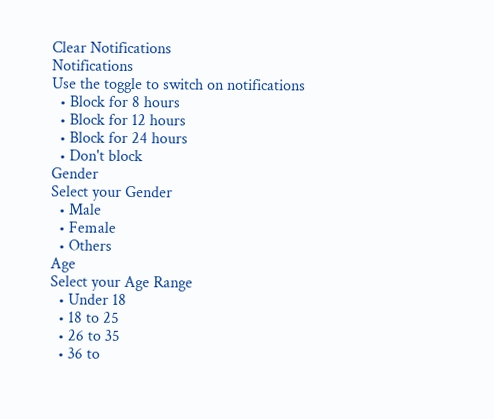Clear Notifications
Notifications
Use the toggle to switch on notifications
  • Block for 8 hours
  • Block for 12 hours
  • Block for 24 hours
  • Don't block
Gender
Select your Gender
  • Male
  • Female
  • Others
Age
Select your Age Range
  • Under 18
  • 18 to 25
  • 26 to 35
  • 36 to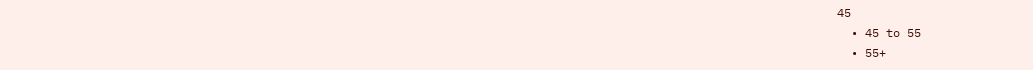45
  • 45 to 55
  • 55+